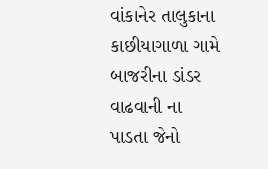વાંકાનેર તાલુકાના કાછીયાગાળા ગામે બાજરીના ડાંડર વાઢવાની ના પાડતા જેનો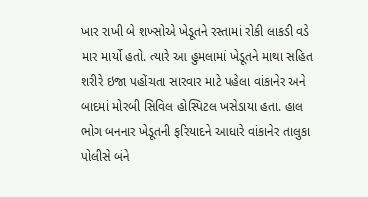ખાર રાખી બે શખ્સોએ ખેડૂતને રસ્તામાં રોકી લાકડી વડે માર માર્યો હતો. ત્યારે આ હુમલામાં ખેડૂતને માથા સહિત શરીરે ઇજા પહોંચતા સારવાર માટે પહેલા વાંકાનેર અને બાદમાં મોરબી સિવિલ હોસ્પિટલ ખસેડાયા હતા. હાલ ભોગ બનનાર ખેડૂતની ફરિયાદને આધારે વાંકાનેર તાલુકા પોલીસે બંને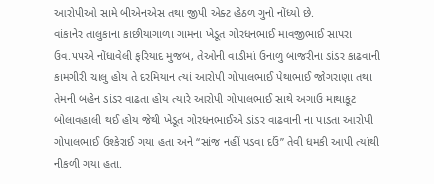આરોપીઓ સામે બીએનએસ તથા જીપી એક્ટ હેઠળ ગુનો નોંધ્યો છે.
વાંકાનેર તાલુકાના કાછીયાગાળા ગામના ખેડૂત ગોરધનભાઈ માવજીભાઈ સાપરા ઉવ.૫૫એ નોંધાવેલી ફરિયાદ મુજબ, તેઓની વાડીમાં ઉનાળુ બાજરીના ડાંડર કાઢવાની કામગીરી ચાલુ હોય તે દરમિયાન ત્યાં આરોપી ગોપાલભાઈ પેથાભાઈ જોગરાણા તથા તેમની બહેન ડાંડર વાઢતા હોય ત્યારે આરોપી ગોપાલભાઈ સાથે અગાઉ માથાકૂટ બોલાવહાલી થઈ હોય જેથી ખેડૂત ગોરધનભાઈએ ડાંડર વાઢવાની ના પાડતા આરોપી ગોપાલભાઈ ઉશ્કેરાઈ ગયા હતા અને “સાંજ નહીં પડવા દઉં” તેવી ધમકી આપી ત્યાંથી નીકળી ગયા હતા.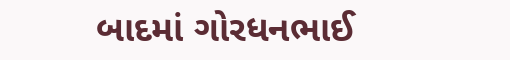બાદમાં ગોરધનભાઈ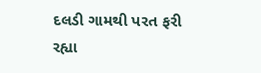દલડી ગામથી પરત ફરી રહ્યા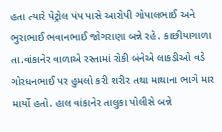હતા ત્યારે પેટ્રોલ પંપ પાસે આરોપી ગોપાલભાઈ અને ભુરાભાઈ ભવાનભાઈ જોગરાણા બન્ને રહે. કાછીયાગાળા તા.વાંકાનેર વાળાએ રસ્તામાં રોકી બંનેએ લાકડીઓ વડે ગોરધનભાઈ પર હુમલો કરી શરીર તથા માથાના ભાગે માર માર્યો હતો. હાલ વાંકાનેર તાલુકા પોલીસે બન્ને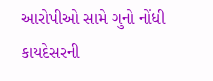આરોપીઓ સામે ગુનો નોંધી કાયદેસરની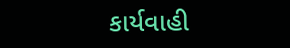કાર્યવાહી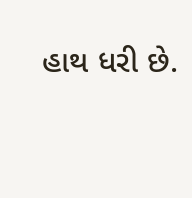હાથ ધરી છે.